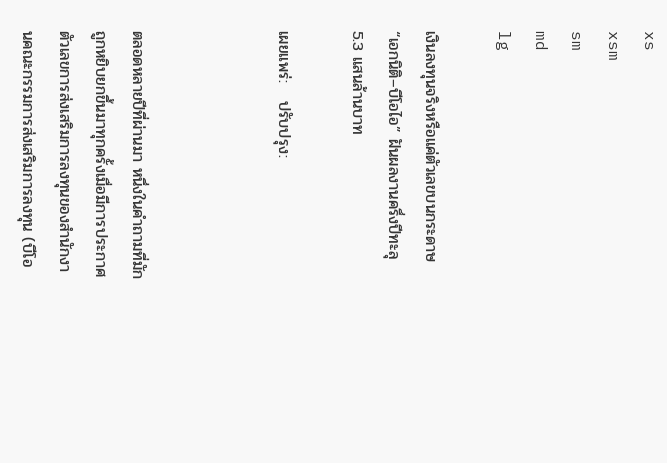xs
xsm
sm
md
lg

เงินลงทุนจริงหรือแค่ตัวเลขบนกระดาษ “เอกนิติ–บีโอไอ” ฝันผลงานครึ่งปีทะลุ 5.3 แสนล้านบาท

เผยแพร่:   ปรับปรุง:



ตลอดหลายปีที่ผ่านมา หนึ่งในคำถามที่มักถูกหยิบยกขึ้นมาทุกครั้งเมื่อมีการประกาศตัวเลขการส่งเสริมการลงทุนของสำนักงานคณะกรรมการส่งเสริมการลงทุน (บีโอ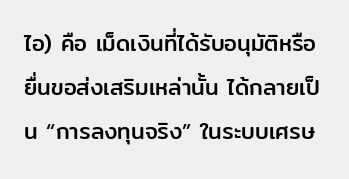ไอ) คือ เม็ดเงินที่ได้รับอนุมัติหรือยื่นขอส่งเสริมเหล่านั้น ได้กลายเป็น “การลงทุนจริง” ในระบบเศรษ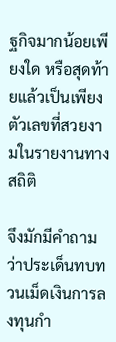ฐกิจมากน้อยเพียงใด หรือสุดท้ายแล้วเป็นเพียงตัวเลขที่สวยงามในรายงานทางสถิติ

จึงมักมีคำถามว่าประเด็นทบทวนเม็ดเงินการลงทุนกำ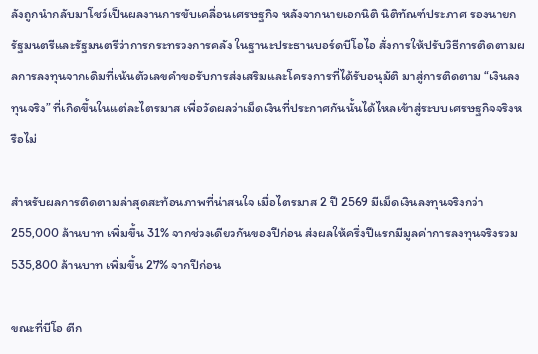ลังถูกนำกลับมาโชว์เป็นผลงานการขับเคลื่อนเศรษฐกิจ หลังจากนายเอกนิติ นิติทัณฑ์ประภาศ รองนายกรัฐมนตรีและรัฐมนตรีว่าการกระทรวงการคลัง ในฐานะประธานบอร์ดบีโอไอ สั่งการให้ปรับวิธีการติดตามผลการลงทุนจากเดิมที่เน้นตัวเลขคำขอรับการส่งเสริมและโครงการที่ได้รับอนุมัติ มาสู่การติดตาม “เงินลงทุนจริง” ที่เกิดขึ้นในแต่ละไตรมาส เพื่อวัดผลว่าเม็ดเงินที่ประกาศกันนั้นได้ไหลเข้าสู่ระบบเศรษฐกิจจริงหรือไม่

สำหรับผลการติดตามล่าสุดสะท้อนภาพที่น่าสนใจ เมื่อไตรมาส 2 ปี 2569 มีเม็ดเงินลงทุนจริงกว่า 255,000 ล้านบาท เพิ่มขึ้น 31% จากช่วงเดียวกันของปีก่อน ส่งผลให้ครึ่งปีแรกมีมูลค่าการลงทุนจริงรวม 535,800 ล้านบาท เพิ่มขึ้น 27% จากปีก่อน

ขณะที่บีโอ ตีก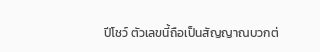ปีโชว์ ตัวเลขนี้ถือเป็นสัญญาณบวกต่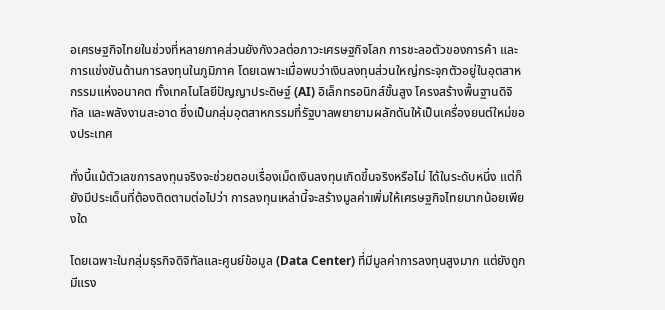อเศรษฐกิจไทยในช่วงที่หลายภาคส่วนยังกังวลต่อภาวะเศรษฐกิจโลก การชะลอตัวของการค้า และการแข่งขันด้านการลงทุนในภูมิภาค โดยเฉพาะเมื่อพบว่าเงินลงทุนส่วนใหญ่กระจุกตัวอยู่ในอุตสาหกรรมแห่งอนาคต ทั้งเทคโนโลยีปัญญาประดิษฐ์ (AI) อิเล็กทรอนิกส์ขั้นสูง โครงสร้างพื้นฐานดิจิทัล และพลังงานสะอาด ซึ่งเป็นกลุ่มอุตสาหกรรมที่รัฐบาลพยายามผลักดันให้เป็นเครื่องยนต์ใหม่ของประเทศ

ทั่งนี้แม้ตัวเลขการลงทุนจริงจะช่วยตอบเรื่องเม็ดเงินลงทุนเกิดขึ้นจริงหรือไม่ ได้ในระดับหนึ่ง แต่ก็ยังมีประเด็นที่ต้องติดตามต่อไปว่า การลงทุนเหล่านี้จะสร้างมูลค่าเพิ่มให้เศรษฐกิจไทยมากน้อยเพียงใด

โดยเฉพาะในกลุ่มธุรกิจดิจิทัลและศูนย์ข้อมูล (Data Center) ที่มีมูลค่าการลงทุนสูงมาก แต่ยังถูกมีแรง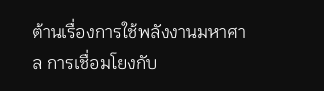ต้านเรื่องการใช้พลังงานมหาศาล การเชื่อมโยงกับ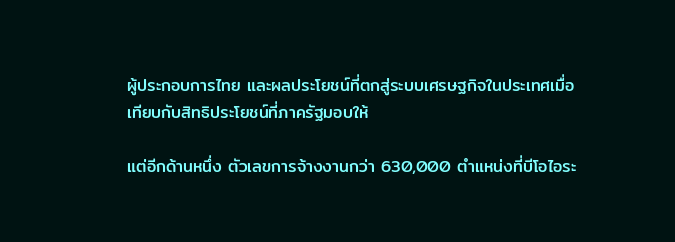ผู้ประกอบการไทย และผลประโยชน์ที่ตกสู่ระบบเศรษฐกิจในประเทศเมื่อเทียบกับสิทธิประโยชน์ที่ภาครัฐมอบให้

แต่อีกด้านหนึ่ง ตัวเลขการจ้างงานกว่า 630,000 ตำแหน่งที่บีโอไอระ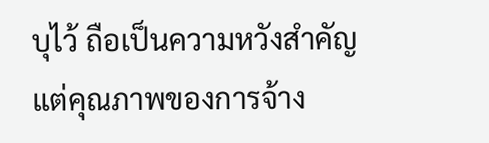บุไว้ ถือเป็นความหวังสำคัญ แต่คุณภาพของการจ้าง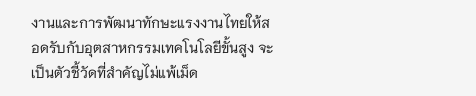งานและการพัฒนาทักษะแรงงานไทยให้สอดรับกับอุตสาหกรรมเทคโนโลยีขั้นสูง จะเป็นตัวชี้วัดที่สำคัญไม่แพ้เม็ด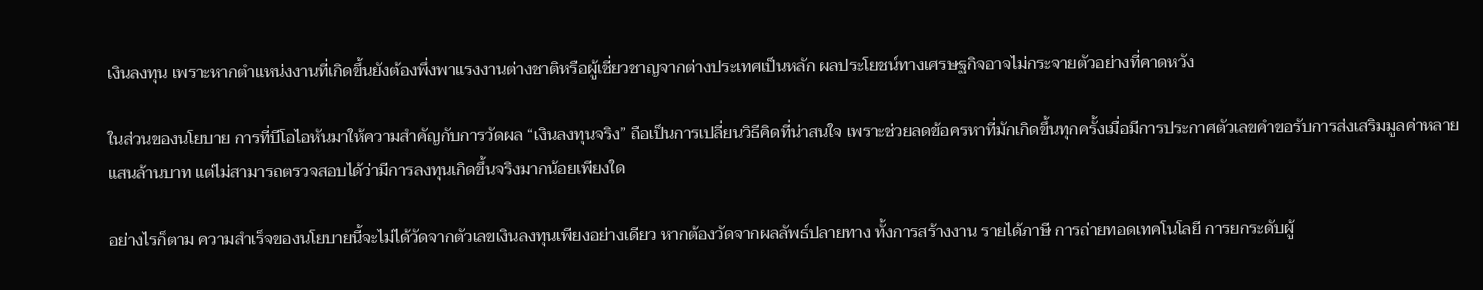เงินลงทุน เพราะหากตำแหน่งงานที่เกิดขึ้นยังต้องพึ่งพาแรงงานต่างชาติหรือผู้เชี่ยวชาญจากต่างประเทศเป็นหลัก ผลประโยชน์ทางเศรษฐกิจอาจไม่กระจายตัวอย่างที่คาดหวัง

ในส่วนของนโยบาย การที่บีโอไอหันมาให้ความสำคัญกับการวัดผล “เงินลงทุนจริง” ถือเป็นการเปลี่ยนวิธีคิดที่น่าสนใจ เพราะช่วยลดข้อครหาที่มักเกิดขึ้นทุกครั้งเมื่อมีการประกาศตัวเลขคำขอรับการส่งเสริมมูลค่าหลายแสนล้านบาท แต่ไม่สามารถตรวจสอบได้ว่ามีการลงทุนเกิดขึ้นจริงมากน้อยเพียงใด

อย่างไรก็ตาม ความสำเร็จของนโยบายนี้จะไม่ได้วัดจากตัวเลขเงินลงทุนเพียงอย่างเดียว หากต้องวัดจากผลลัพธ์ปลายทาง ทั้งการสร้างงาน รายได้ภาษี การถ่ายทอดเทคโนโลยี การยกระดับผู้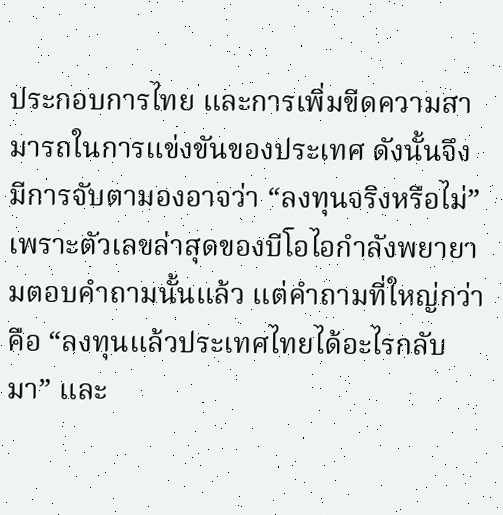ประกอบการไทย และการเพิ่มขีดความสามารถในการแข่งขันของประเทศ ดังนั้นจึงมีการจับตามองอาจว่า “ลงทุนจริงหรือไม่” เพราะตัวเลขล่าสุดของบีโอไอกำลังพยายามตอบคำถามนั้นแล้ว แต่คำถามที่ใหญ่กว่าคือ “ลงทุนแล้วประเทศไทยได้อะไรกลับมา” และ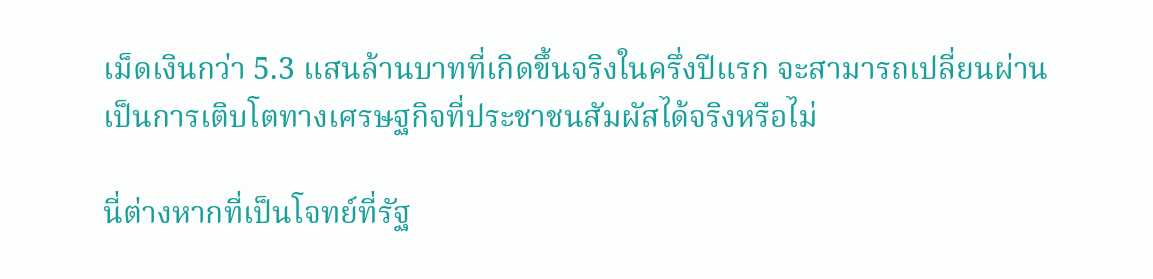เม็ดเงินกว่า 5.3 แสนล้านบาทที่เกิดขึ้นจริงในครึ่งปีแรก จะสามารถเปลี่ยนผ่านเป็นการเติบโตทางเศรษฐกิจที่ประชาชนสัมผัสได้จริงหรือไม่

นี่ต่างหากที่เป็นโจทย์ที่รัฐ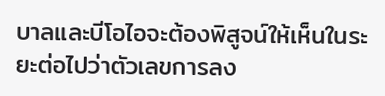บาลและบีโอไอจะต้องพิสูจน์ให้เห็นในระยะต่อไปว่าตัวเลขการลง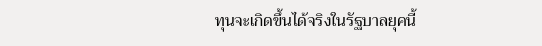ทุนจะเกิดขึ้นได้จริงในรัฐบาลยุคนี้